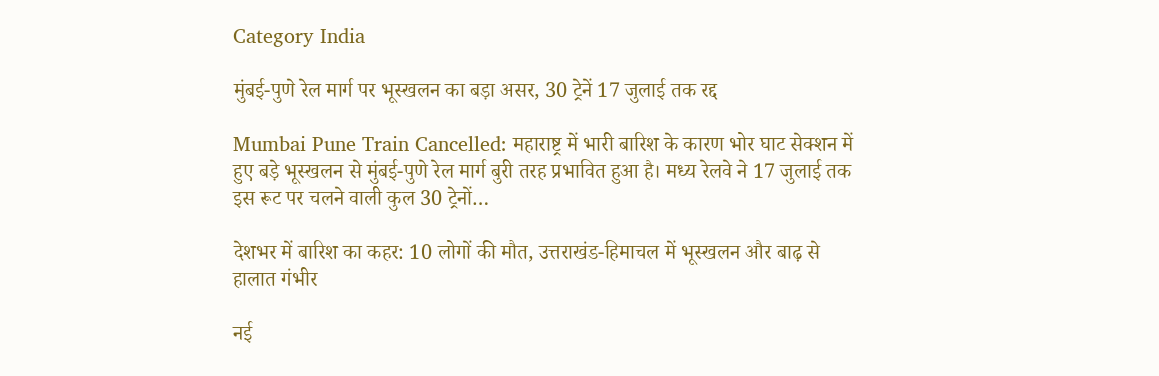Category India

मुंबई-पुणे रेल मार्ग पर भूस्खलन का बड़ा असर, 30 ट्रेनें 17 जुलाई तक रद्द

Mumbai Pune Train Cancelled: महाराष्ट्र में भारी बारिश के कारण भोर घाट सेक्शन में हुए बड़े भूस्खलन से मुंबई-पुणे रेल मार्ग बुरी तरह प्रभावित हुआ है। मध्य रेलवे ने 17 जुलाई तक इस रूट पर चलने वाली कुल 30 ट्रेनों…

देशभर में बारिश का कहर: 10 लोगों की मौत, उत्तराखंड-हिमाचल में भूस्खलन और बाढ़ से हालात गंभीर

नई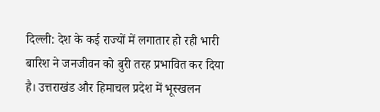दिल्ली: देश के कई राज्यों में लगातार हो रही भारी बारिश ने जनजीवन को बुरी तरह प्रभावित कर दिया है। उत्तराखंड और हिमाचल प्रदेश में भूस्खलन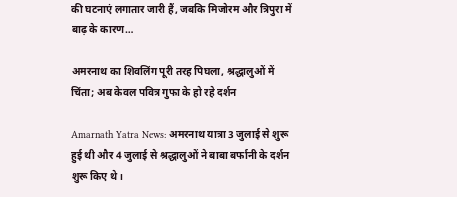की घटनाएं लगातार जारी हैं, जबकि मिजोरम और त्रिपुरा में बाढ़ के कारण…

अमरनाथ का शिवलिंग पूरी तरह पिघला, श्रद्धालुओं में चिंता; अब केवल पवित्र गुफा के हो रहे दर्शन

Amarnath Yatra News: अमरनाथ यात्रा 3 जुलाई से शुरू हुई थी और 4 जुलाई से श्रद्धालुओं ने बाबा बर्फानी के दर्शन शुरू किए थे।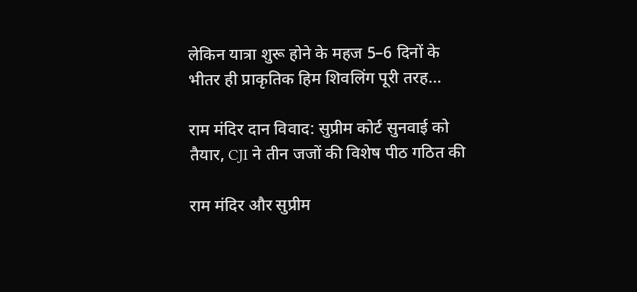लेकिन यात्रा शुरू होने के महज 5–6 दिनों के भीतर ही प्राकृतिक हिम शिवलिंग पूरी तरह…

राम मंदिर दान विवाद: सुप्रीम कोर्ट सुनवाई को तैयार, CJI ने तीन जजों की विशेष पीठ गठित की

राम मंदिर और सुप्रीम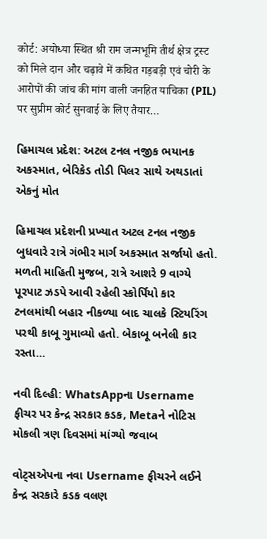कोर्ट: अयोध्या स्थित श्री राम जन्मभूमि तीर्थ क्षेत्र ट्रस्ट को मिले दान और चढ़ावे में कथित गड़बड़ी एवं चोरी के आरोपों की जांच की मांग वाली जनहित याचिका (PIL) पर सुप्रीम कोर्ट सुनवाई के लिए तैयार…

હિમાચલ પ્રદેશ: અટલ ટનલ નજીક ભયાનક અકસ્માત, બેરિકેડ તોડી પિલર સાથે અથડાતાં એકનું મોત

હિમાચલ પ્રદેશની પ્રખ્યાત અટલ ટનલ નજીક બુધવારે રાત્રે ગંભીર માર્ગ અકસ્માત સર્જાયો હતો. મળતી માહિતી મુજબ, રાત્રે આશરે 9 વાગ્યે પૂરપાટ ઝડપે આવી રહેલી સ્કોર્પિયો કાર ટનલમાંથી બહાર નીકળ્યા બાદ ચાલકે સ્ટિયરિંગ પરથી કાબૂ ગુમાવ્યો હતો. બેકાબૂ બનેલી કાર રસ્તા…

નવી દિલ્હી: WhatsAppના Username ફીચર પર કેન્દ્ર સરકાર કડક, Metaને નોટિસ મોકલી ત્રણ દિવસમાં માંગ્યો જવાબ

વોટ્સએપના નવા Username ફીચરને લઈને કેન્દ્ર સરકારે કડક વલણ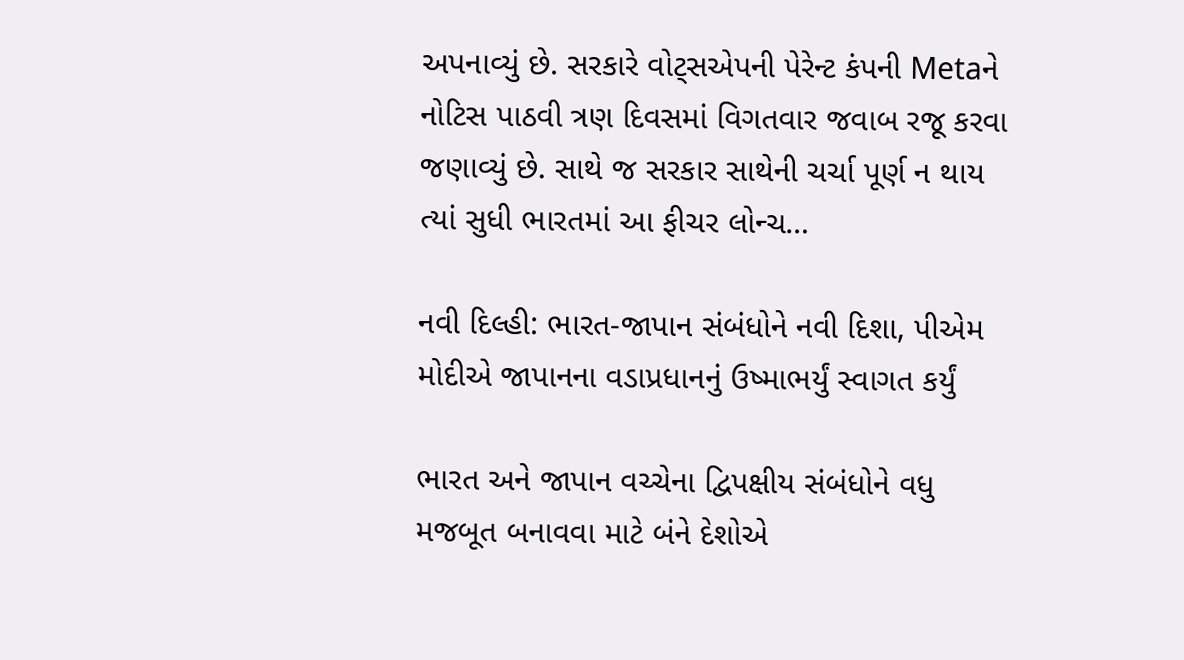અપનાવ્યું છે. સરકારે વોટ્સએપની પેરેન્ટ કંપની Metaને નોટિસ પાઠવી ત્રણ દિવસમાં વિગતવાર જવાબ રજૂ કરવા જણાવ્યું છે. સાથે જ સરકાર સાથેની ચર્ચા પૂર્ણ ન થાય ત્યાં સુધી ભારતમાં આ ફીચર લોન્ચ…

નવી દિલ્હી: ભારત-જાપાન સંબંધોને નવી દિશા, પીએમ મોદીએ જાપાનના વડાપ્રધાનનું ઉષ્માભર્યું સ્વાગત કર્યું

ભારત અને જાપાન વચ્ચેના દ્વિપક્ષીય સંબંધોને વધુ મજબૂત બનાવવા માટે બંને દેશોએ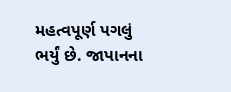મહત્વપૂર્ણ પગલું ભર્યું છે. જાપાનના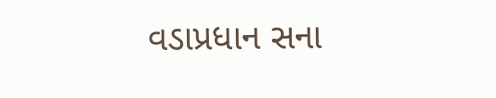વડાપ્રધાન સના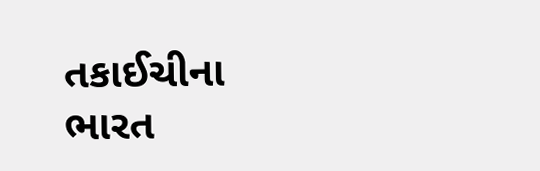તકાઈચીના ભારત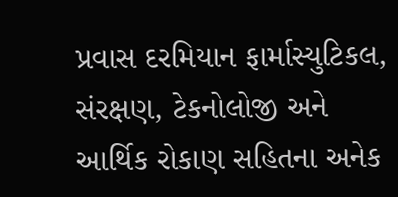પ્રવાસ દરમિયાન ફાર્માસ્યુટિકલ, સંરક્ષણ, ટેકનોલોજી અને આર્થિક રોકાણ સહિતના અનેક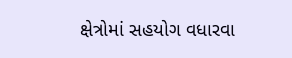ક્ષેત્રોમાં સહયોગ વધારવા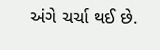અંગે ચર્ચા થઈ છે.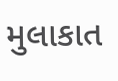મુલાકાત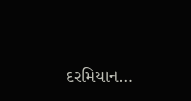દરમિયાન…